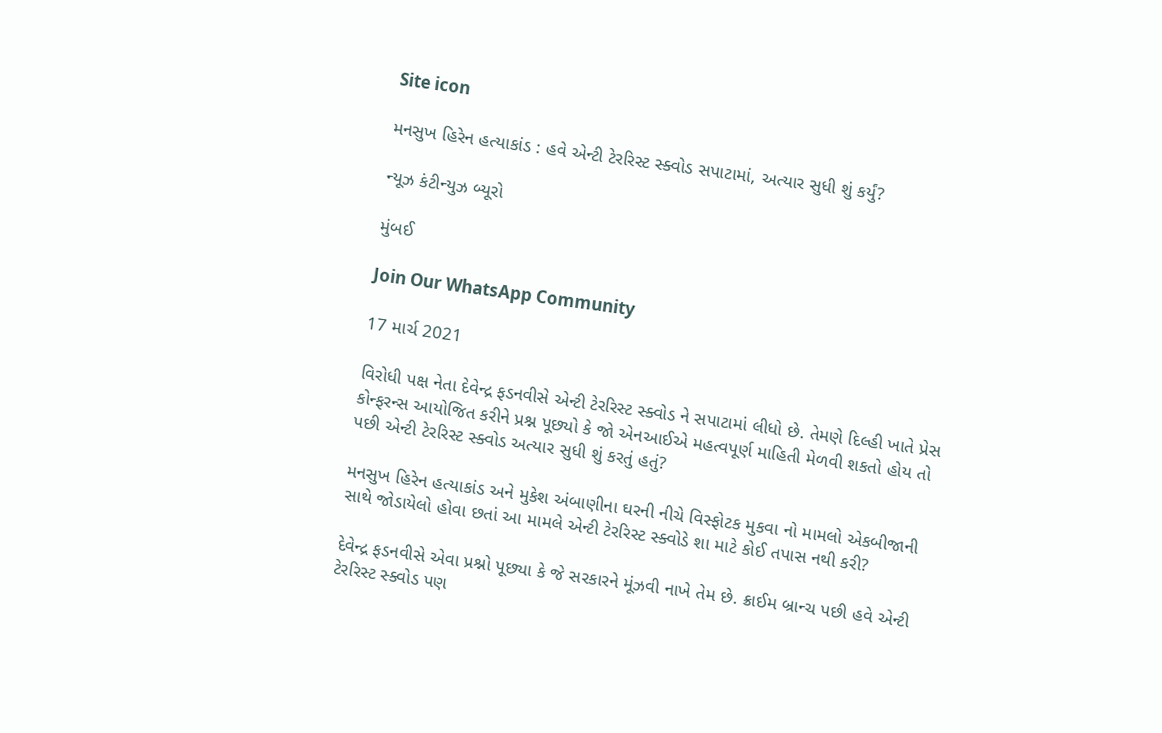Site icon

મનસુખ હિરેન હત્યાકાંડ : હવે એન્ટી ટેરરિસ્ટ સ્ક્વોડ સપાટામાં, અત્યાર સુધી શું કર્યું?

ન્યૂઝ કંટીન્યુઝ બ્યૂરો

મુંબઈ

Join Our WhatsApp Community

17 માર્ચ 2021

વિરોધી પક્ષ નેતા દેવેન્દ્ર ફડનવીસે એન્ટી ટેરરિસ્ટ સ્ક્વોડ ને સપાટામાં લીધો છે. તેમણે દિલ્હી ખાતે પ્રેસ કોન્ફરન્સ આયોજિત કરીને પ્રશ્ન પૂછ્યો કે જો એનઆઈએ મહત્વપૂર્ણ માહિતી મેળવી શકતો હોય તો પછી એન્ટી ટેરરિસ્ટ સ્ક્વોડ અત્યાર સુધી શું કરતું હતું?

મનસુખ હિરેન હત્યાકાંડ અને મુકેશ અંબાણીના ઘરની નીચે વિસ્ફોટક મુકવા નો મામલો એકબીજાની સાથે જોડાયેલો હોવા છતાં આ મામલે એન્ટી ટેરરિસ્ટ સ્ક્વોડે શા માટે કોઈ તપાસ નથી કરી?

દેવેન્દ્ર ફડનવીસે એવા પ્રશ્નો પૂછ્યા કે જે સરકારને મૂંઝવી નાખે તેમ છે. ક્રાઈમ બ્રાન્ચ પછી હવે એન્ટી ટેરરિસ્ટ સ્ક્વોડ પણ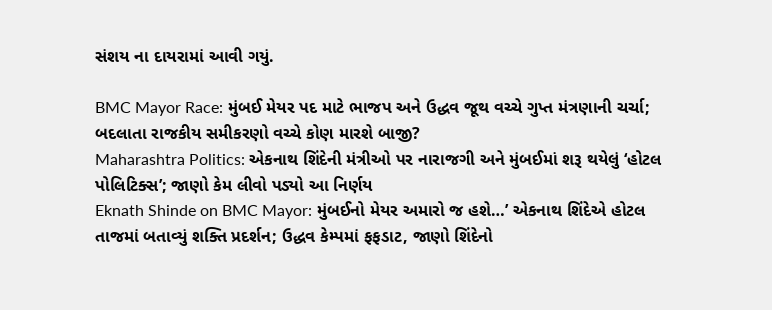સંશય ના દાયરામાં આવી ગયું.

BMC Mayor Race: મુંબઈ મેયર પદ માટે ભાજપ અને ઉદ્ધવ જૂથ વચ્ચે ગુપ્ત મંત્રણાની ચર્ચા; બદલાતા રાજકીય સમીકરણો વચ્ચે કોણ મારશે બાજી?
Maharashtra Politics: એકનાથ શિંદેની મંત્રીઓ પર નારાજગી અને મુંબઈમાં શરૂ થયેલું ‘હોટલ પોલિટિક્સ’; જાણો કેમ લીવો પડ્યો આ નિર્ણય
Eknath Shinde on BMC Mayor: મુંબઈનો મેયર અમારો જ હશે…’ એકનાથ શિંદેએ હોટલ તાજમાં બતાવ્યું શક્તિ પ્રદર્શન; ઉદ્ધવ કેમ્પમાં ફફડાટ, જાણો શિંદેનો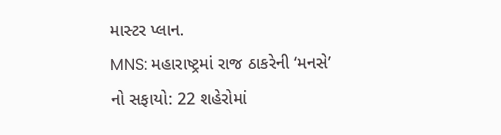માસ્ટર પ્લાન.
MNS: મહારાષ્ટ્રમાં રાજ ઠાકરેની ‘મનસે’ નો સફાયો: 22 શહેરોમાં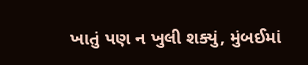ખાતું પણ ન ખુલી શક્યું, મુંબઈમાં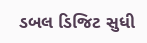ડબલ ડિજિટ સુધી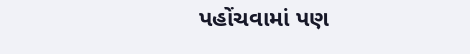પહોંચવામાં પણ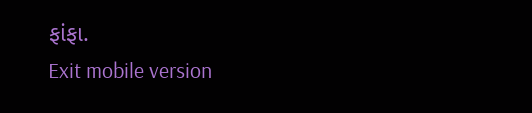ફાંફા.
Exit mobile version